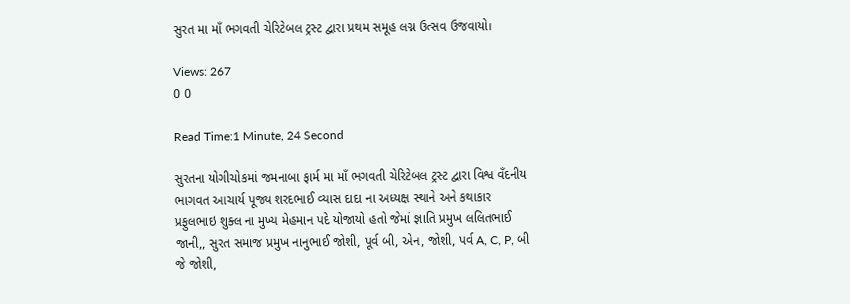સુરત મા માઁ ભગવતી ચેરિટેબલ ટ્રસ્ટ દ્વારા પ્રથમ સમૂહ લગ્ન ઉત્સવ ઉજવાયો।

Views: 267
0 0

Read Time:1 Minute, 24 Second

સુરતના યોગીચોકમાં જમનાબા ફાર્મ મા માઁ ભગવતી ચેરિટેબલ ટ્રસ્ટ દ્વારા વિશ્વ વઁદનીય ભાગવત આચાર્ય પૂજ્ય શરદભાઈ વ્યાસ દાદા ના અધ્યક્ષ સ્થાને અને કથાકાર પ્રફુલભાઇ શુક્લ ના મુખ્ય મેહમાન પદે યોજાયો હતો જેમાં જ્ઞાતિ પ્રમુખ લલિતભાઈ જાની,, સુરત સમાજ પ્રમુખ નાનુભાઈ જોશી, પૂર્વ બી, એન, જોશી, પર્વ A, C, P, બી જે જોશી,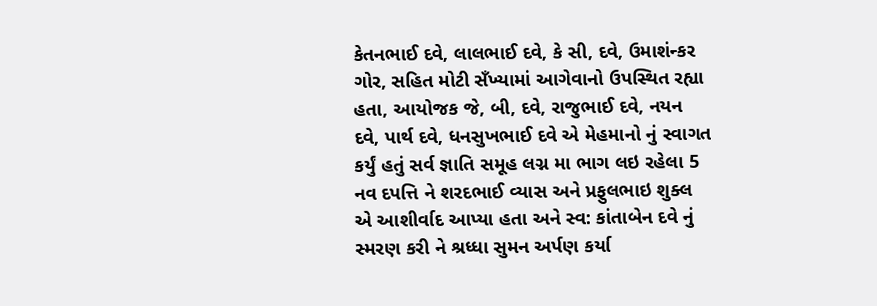કેતનભાઈ દવે, લાલભાઈ દવે, કે સી, દવે, ઉમાશંન્કર ગોર, સહિત મોટી સઁખ્યામાં આગેવાનો ઉપસ્થિત રહ્યા હતા, આયોજક જે, બી, દવે, રાજુભાઈ દવે, નયન દવે, પાર્થ દવે, ધનસુખભાઈ દવે એ મેહમાનો નું સ્વાગત કર્યું હતું સર્વ જ્ઞાતિ સમૂહ લગ્ન મા ભાગ લઇ રહેલા 5 નવ દપત્તિ ને શરદભાઈ વ્યાસ અને પ્રફુલભાઇ શુક્લ એ આશીર્વાદ આપ્યા હતા અને સ્વ: કાંતાબેન દવે નું સ્મરણ કરી ને શ્રધ્ધા સુમન અર્પણ કર્યા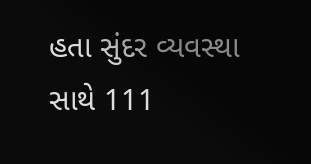હતા સુંદર વ્યવસ્થા સાથે 111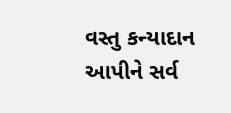વસ્તુ કન્યાદાન આપીને સર્વ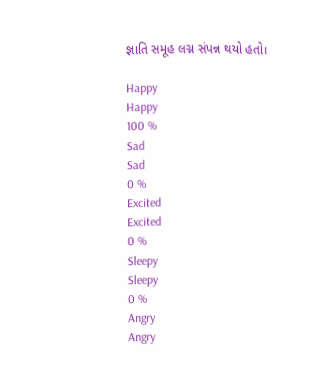જ્ઞાતિ સમૂહ લગ્ન સંપન્ન થયો હતો।

Happy
Happy
100 %
Sad
Sad
0 %
Excited
Excited
0 %
Sleepy
Sleepy
0 %
Angry
Angry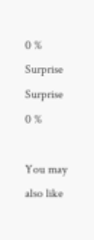0 %
Surprise
Surprise
0 %

You may also like